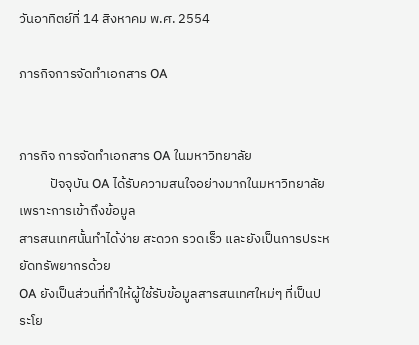วันอาทิตย์ที่ 14 สิงหาคม พ.ศ. 2554

ภารกิจการจัดทำเอกสาร OA


ภารกิจ การจัดทำเอกสาร OA ในมหาวิทยาลัย
          ปัจจุบัน OA ได้รับความสนใจอย่างมากในมหาวิทยาลัย เพราะการเข้าถึงข้อมูล
สารสนเทศนั้นทำได้ง่าย สะดวก รวดเร็ว และยังเป็นการประหยัดทรัพยากรด้วย
OA ยังเป็นส่วนที่ทำให้ผู้ใช้รับข้อมูลสารสนเทศใหม่ๆ ที่เป็นประโย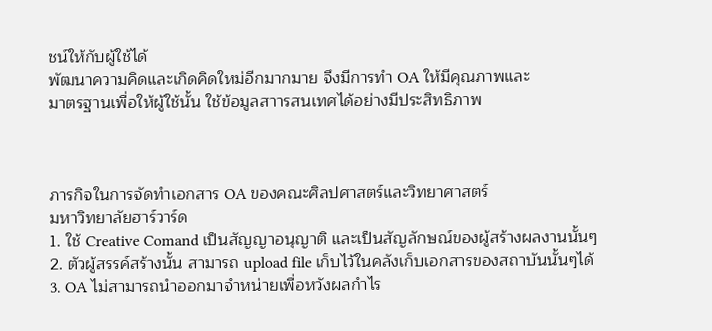ชน์ให้กับผู้ใช้ได้
พัฒนาความคิดและเกิดคิดใหม่อีกมากมาย จึงมีการทำ OA ให้มีคุณภาพและ
มาตรฐานเพื่อให้ผู้ใช้นั้น ใช้ข้อมูลสาารสนเทศได้อย่างมีประสิทธิภาพ



ภารกิจในการจัดทำเอกสาร OA ของคณะศิลปศาสตร์และวิทยาศาสตร์
มหาวิทยาลัยฮาร์วาร์ด
1. ใช้ Creative Comand เป็นสัญญาอนุญาติ และเป็นสัญลักษณ์ของผู้สร้างผลงานนั้นๆ
2. ตัวผู้สรรค์สร้างนั้น สามารถ upload file เก็บไว้ในคลังเก็บเอกสารของสถาบันนั้นๆได้
3. OA ไม่สามารถนำออกมาจำหน่ายเพื่อหวังผลกำไร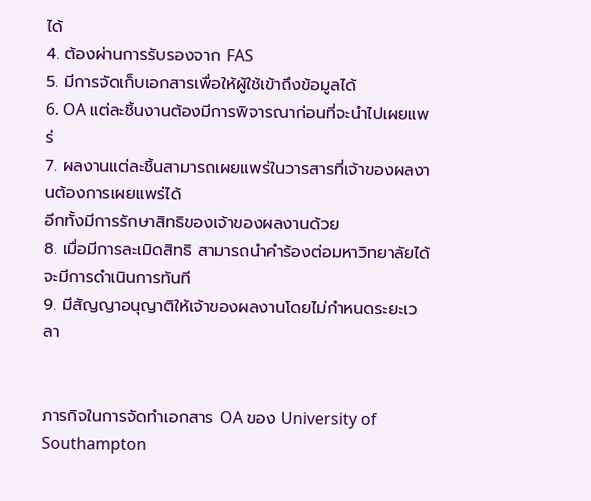ได้
4. ต้องผ่านการรับรองจาก FAS
5. มีการจัดเก็บเอกสารเพื่อให้ผู้ใช้เข้าถึงข้อมูลได้
6. OA แต่ละชิ้นงานต้องมีการพิจารณาก่อนที่จะนำไปเผยแพร่
7. ผลงานแต่ละชิ้นสามารถเผยแพร่ในวารสารที่เจ้าของผลงานต้องการเผยแพร่ได้
อีกทั้งมีการรักษาสิทธิของเจ้าของผลงานด้วย
8. เมื่อมีการละเมิดสิทธิ สามารถนำคำร้องต่อมหาวิทยาลัยได้ จะมีการดำเนินการทันที
9. มีสัญญาอนุญาติให้เจ้าของผลงานโดยไม่กำหนดระยะเวลา


ภารกิจในการจัดทำเอกสาร OA ของ University of Southampton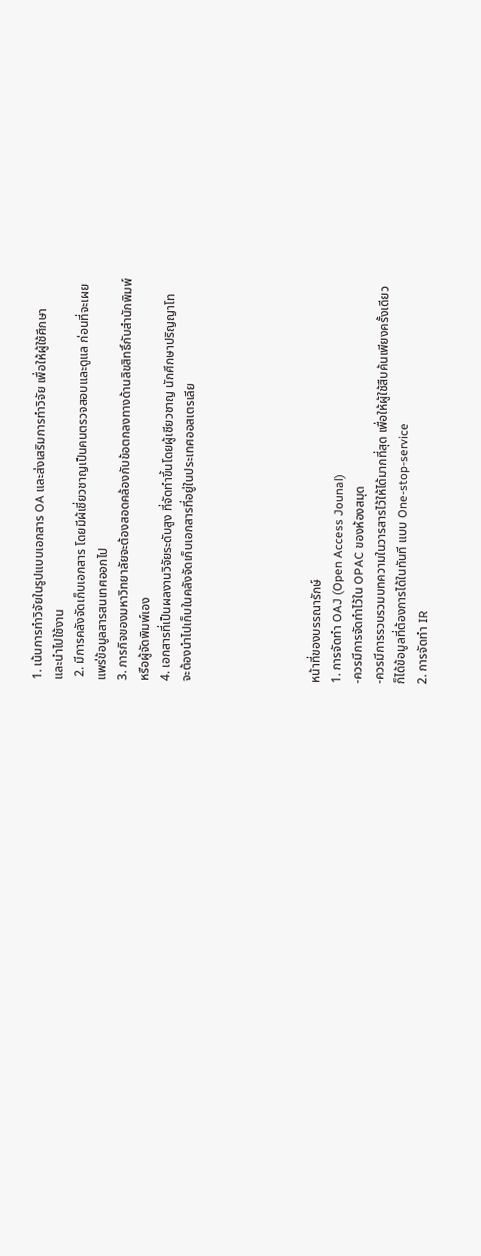1. เน้นการทำวิจัยในรูปแบบเอกสาร OA และส่งเสริมการทำวิจัย เพื่อให้ผู้ใช้ศึกษา
และนำไปใช้งาน
 2. มีการคลังจัดเก็บเอกสาร โดยมีผ้เชี่ยวชาญเป็นคนตรวจสอบและดูแล ก่อนที่จะเผย
แพร่ข้อมูลสารสนเทศออกไป
3. ภารกิจของมหาวิทยาลัยจะต้องสอดคล้องกับข้อตกลงทางด้านลิขสิทธิ์กับสำนักพิมพ์
หรือผู้จัดพิมพ์เอง
4. เอกสารที่เป็นผลงานวิจัยระดับสูง ที่จัดทำขึ้นโดยผู้เชียวชาญ นักศึกษาปริญญาโท
จะต้องนำไปเก็บในคลังจัดเก็บเอกสารที่อยู่ในประเทศออสเตรเลีย





หน้าที่ของบรรณารักษ์
1. การจัดทำ OAJ (Open Access Jounal)
-ควรมีการจัดทำไว้ใน OPAC ของห้องสมุด
-ควรมีการรวบรวมบทความในวารสารไว้ให้ได้มากที่สุด เพื่อให้ผู้ใช้สืบค้นเพียงครั้งเดียว
ก็ได้ข้อมูลที่ต้องการได้ในทันที แบบ One-stop-service
2. การจัดทำ IR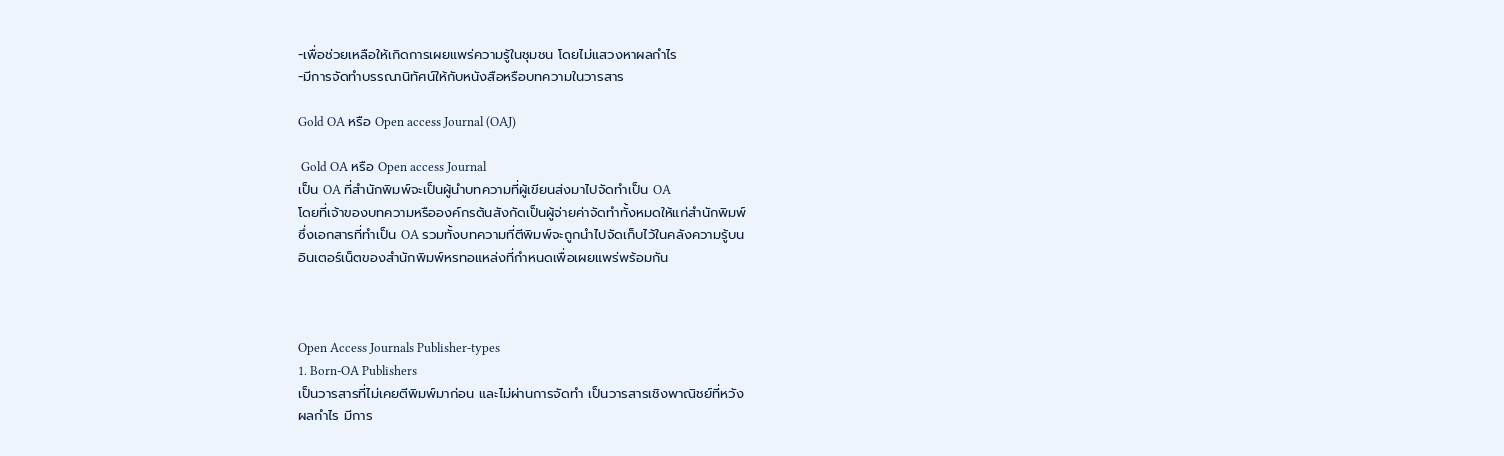-เพื่อช่วยเหลือให้เกิดการเผยแพร่ความรู้ในชุมชน โดยไม่แสวงหาผลกำไร
-มีการจัดทำบรรณานิทัศน์ให้กับหนังสือหรือบทความในวารสาร

Gold OA หรือ Open access Journal (OAJ)

 Gold OA หรือ Open access Journal
เป็น OA ที่สำนักพิมพ์จะเป็นผู้นำบทความที่ผู้เขียนส่งมาไปจัดทำเป็น OA
โดยที่เจ้าของบทความหรือองค์กรต้นสังกัดเป็นผู้จ่ายค่าจัดทำทั้งหมดให้แก่สำนักพิมพ์
ซึ่งเอกสารที่ทำเป็น OA รวมทั้งบทความที่ตีพิมพ์จะถูกนำไปจัดเก็บไว้ในคลังความรู้บน
อินเตอร์เน็ตของสำนักพิมพ์หรทอแหล่งที่กำหนดเพื่อเผยแพร่พร้อมกัน



Open Access Journals Publisher-types
1. Born-OA Publishers
เป็นวารสารที่ไม่เคยตีพิมพ์มาก่อน และไม่ผ่านการจัดทำ เป็นวารสารเชิงพาณิชย์ที่หวัง
ผลกำไร มีการ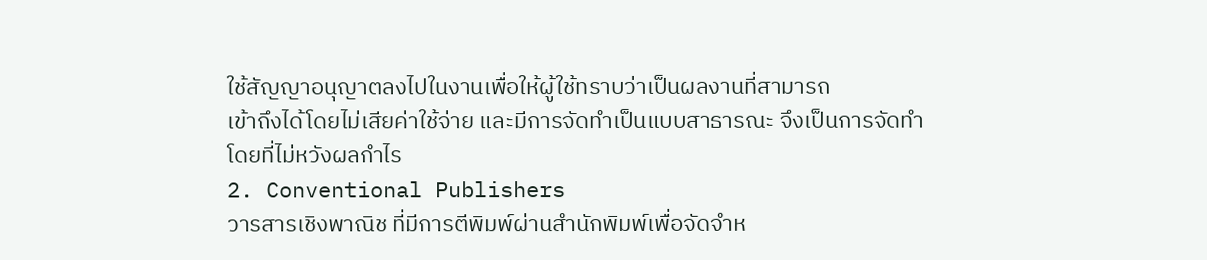ใช้สัญญาอนุญาตลงไปในงานเพื่อให้ผู้ใช้ทราบว่าเป็นผลงานที่สามารถ
เข้าถึงได้โดยไม่เสียค่าใช้จ่าย และมีการจัดทำเป็นแบบสาธารณะ จึงเป็นการจัดทำ
โดยที่ไม่หวังผลกำไร
2. Conventional Publishers
วารสารเชิงพาณิช ที่มีการตีพิมพ์ผ่านสำนักพิมพ์เพื่อจัดจำห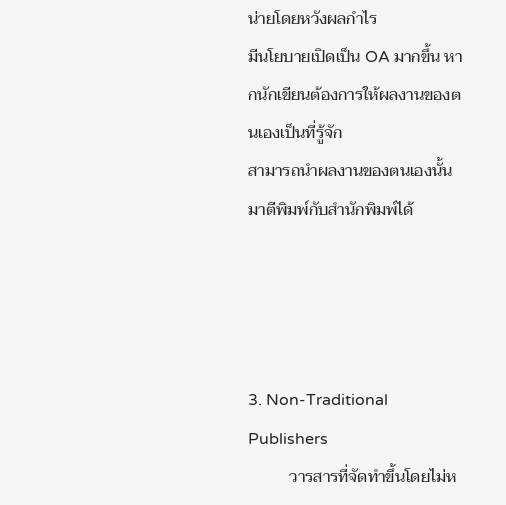น่ายโดยหวังผลกำไร
มีนโยบายเปิดเป็น OA มากขึ้น หากนักเขียนต้องการให้ผลงานของตนเองเป็นที่รู้จัก
สามารถนำผลงานของตนเองนั้นมาตีพิมพ์กับสำนักพิมพ์ได้




3. Non-Traditional Publishers
          วารสารที่จัดทำขึ้นโดยไม่ห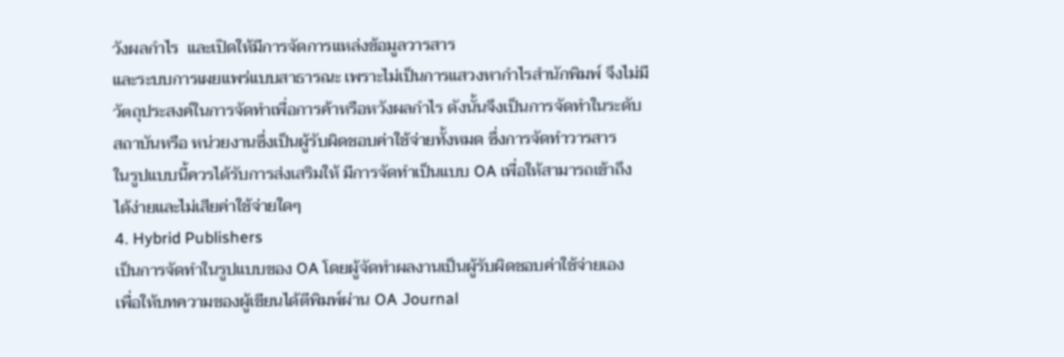วังผลกำไร  และเปิดให้มีการจัดการแหล่งข้อมูลวารสาร
และระบบการเผยแพร่แบบสาธารณะ เพราะไม่เป็นการแสวงหากำไรสำนักพิมพ์ จึงไม่มี
วัตถุประสงค์ในการจัดทำเพื่อการค้าหรือหวังผลกำไร ดังนั้นจึงเป็นการจัดทำในระดับ
สถาบันหรือ หน่วยงานซึ่งเป็นผู้รับผิดชอบค่าใช้จ่ายทั้งหมด ซึ่งการจัดทำวารสาร
ในรูปแบบนี้ควรได้รับการส่งเสริมให้ มีการจัดทำเป็นแบบ OA เพื่อให้สามารถเข้าถึง
ได้ง่ายและไม่เสียค่าใช้จ่ายใดๆ
4. Hybrid Publishers
เป็นการจัดทำในรูปแบบของ OA โดยผู้จัดทำผลงานเป็นผู้รับผิดชอบค่าใช้จ่ายเอง
เพื่อให้บทความของผู้เขียนได้ตีพิมพ์ผ่าน OA Journal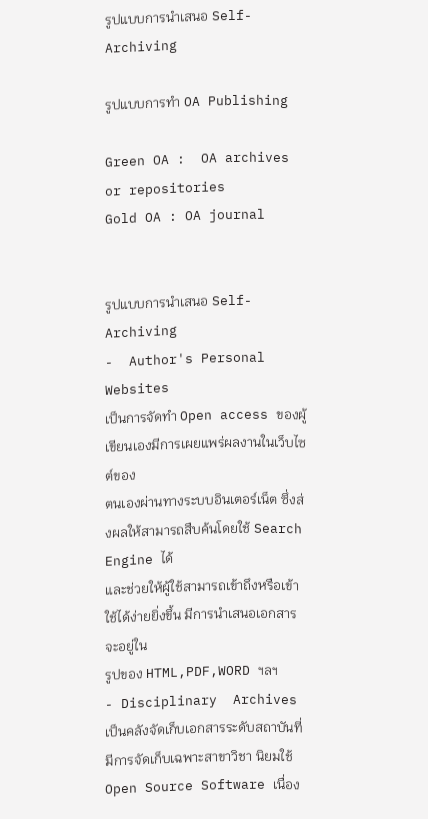รูปแบบการนำเสนอ Self-Archiving

รูปแบบการทำ OA Publishing

Green OA :  OA archives or repositories
Gold OA : OA journal


รูปแบบการนำเสนอ Self-Archiving
-  Author's Personal Websites
เป็นการจัดทำ Open access ของผู้เขียนเองมีการเผยแพร่ผลงานในเว็บไซต์ของ
ตนเองผ่านทางระบบอินเตอร์เน็ต ซึ่งส่งผลให้สามารถสืบค้นโดยใช้ Search Engine ได้
และช่วยให้ผู้ใช้สามารถเข้าถึงหรือเข้าใช้ได้ง่ายยิ่งขึ้น มีการนำเสนอเอกสารจะอยู่ใน
รูปของ HTML,PDF,WORD ฯลฯ
- Disciplinary  Archives
เป็นคลังจัดเก็บเอกสารระดับสถาบันที่มีการจัดเก็บเฉพาะสาขาวิชา นิยมใช้
Open Source Software เนื่อง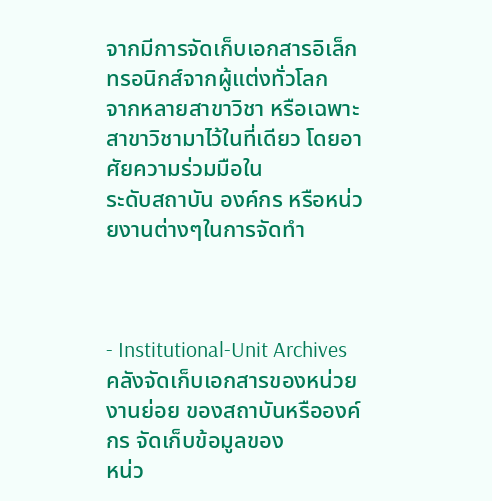จากมีการจัดเก็บเอกสารอิเล็กทรอนิกส์จากผู้แต่งทั่วโลก
จากหลายสาขาวิชา หรือเฉพาะสาขาวิชามาไว้ในที่เดียว โดยอาศัยความร่วมมือใน
ระดับสถาบัน องค์กร หรือหน่วยงานต่างๆในการจัดทำ



- Institutional-Unit Archives
คลังจัดเก็บเอกสารของหน่วยงานย่อย ของสถาบันหรือองค์กร จัดเก็บข้อมูลของ
หน่ว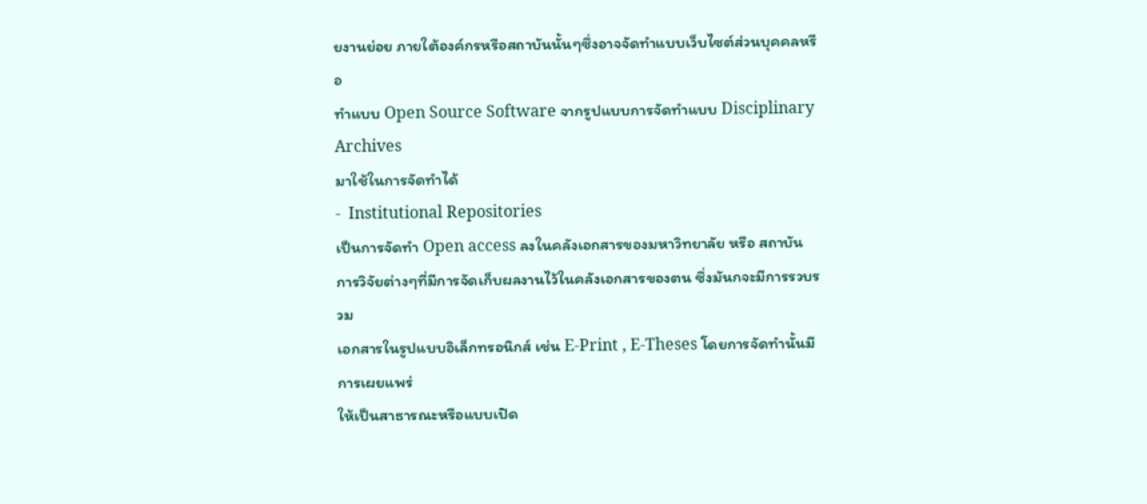ยงานย่อย ภายใต้องค์กรหรือสถาบันนั้นๆซึ่งอาจจัดทำแบบเว็บไซต์ส่วนบุคคลหรือ
ทำแบบ Open Source Software จากรูปแบบการจัดทำแบบ Disciplinary Archives
มาใช้ในการจัดทำได้
-  Institutional Repositories
เป็นการจัดทำ Open access ลงในคลังเอกสารของมหาวิทยาลัย หรือ สถาบัน
การวิจัยต่างๆที่มีการจัดเก็บผลงานไว้ในคลังเอกสารของตน ซึ่งมันกจะมีการรวบรวม
เอกสารในรูปแบบอิเล็กทรอนิกส์ เช่น E-Print , E-Theses โดยการจัดทำนั้นมีการเผยแพร่
ให้เป็นสาธารณะหรือแบบเปิด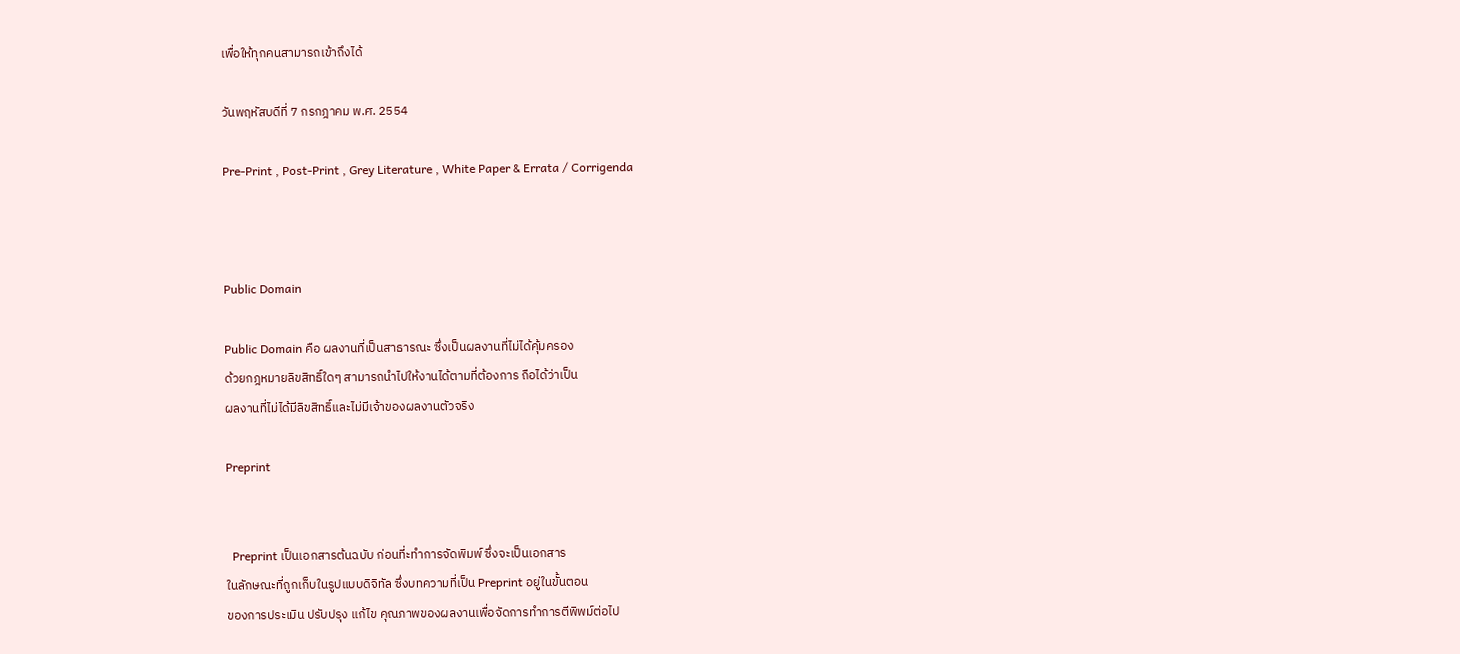เพื่อให้ทุกคนสามารถเข้าถึงได้

วันพฤหัสบดีที่ 7 กรกฎาคม พ.ศ. 2554

Pre-Print , Post-Print , Grey Literature , White Paper & Errata / Corrigenda



Public Domain

Public Domain คือ ผลงานที่เป็นสาธารณะ ซึ่งเป็นผลงานที่ไม่ได้คุ้มครอง
ด้วยกฎหมายลิขสิทธิ์ใดๆ สามารถนำไปให้งานได้ตามที่ต้องการ ถือได้ว่าเป็น
ผลงานที่ไม่ได้มีลิขสิทธิ์และไม่มีเจ้าของผลงานตัวจริง

Preprint


  Preprint เป็นเอกสารต้นฉบับ ก่อนที่ะทำการจัดพิมพ์ ซึ่งจะเป็นเอกสาร
ในลักษณะที่ถูกเก็บในรูปแบบดิจิทัล ซึ่งบทความที่เป็น Preprint อยู่ในขั้นตอน
ของการประเมิน ปรับปรุง แก้ไข คุณภาพของผลงานเพื่อจัดการทำการตีพิพม์ต่อไป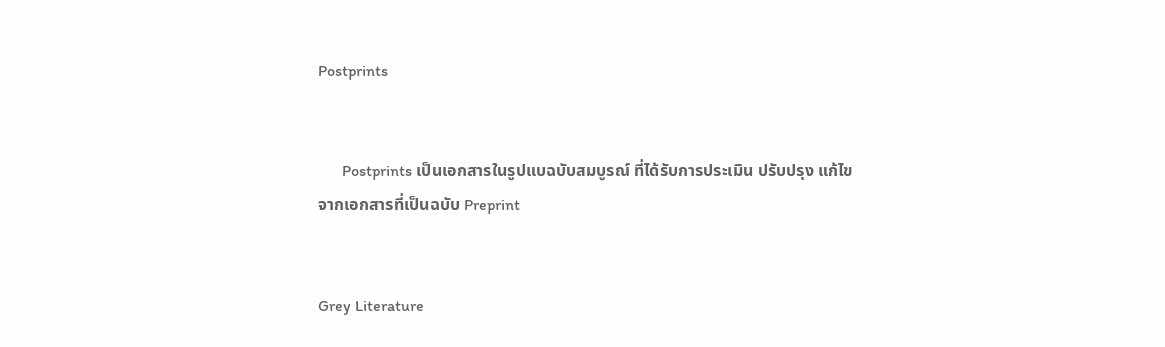Postprints


      Postprints เป็นเอกสารในรูปแบฉบับสมบูรณ์ ที่ได้รับการประเมิน ปรับปรุง แก้ไข
จากเอกสารที่เป็นฉบับ Preprint


Grey Literature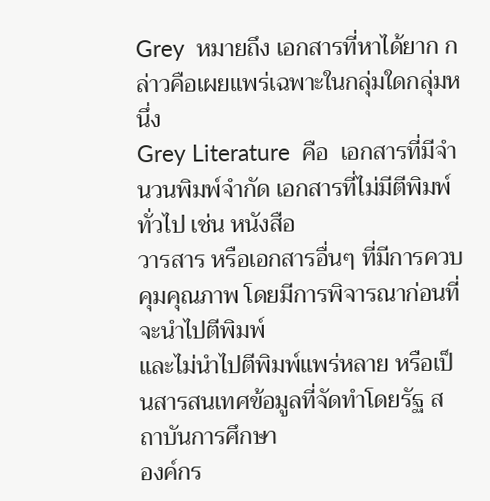Grey  หมายถึง เอกสารที่หาได้ยาก กล่าวคือเผยแพร่เฉพาะในกลุ่มใดกลุ่มหนึ่ง
Grey Literature  คือ  เอกสารที่มีจำนวนพิมพ์จำกัด เอกสารที่ไม่มีตีพิมพ์ทั่วไป เช่น หนังสือ
วารสาร หรือเอกสารอื่นๆ ที่มีการควบคุมคุณภาพ โดยมีการพิจารณาก่อนที่จะนำไปตีพิมพ์
และไม่นำไปตีพิมพ์แพร่หลาย หรือเป็นสารสนเทศข้อมูลที่จัดทำโดยรัฐ สถาบันการศึกษา
องค์กร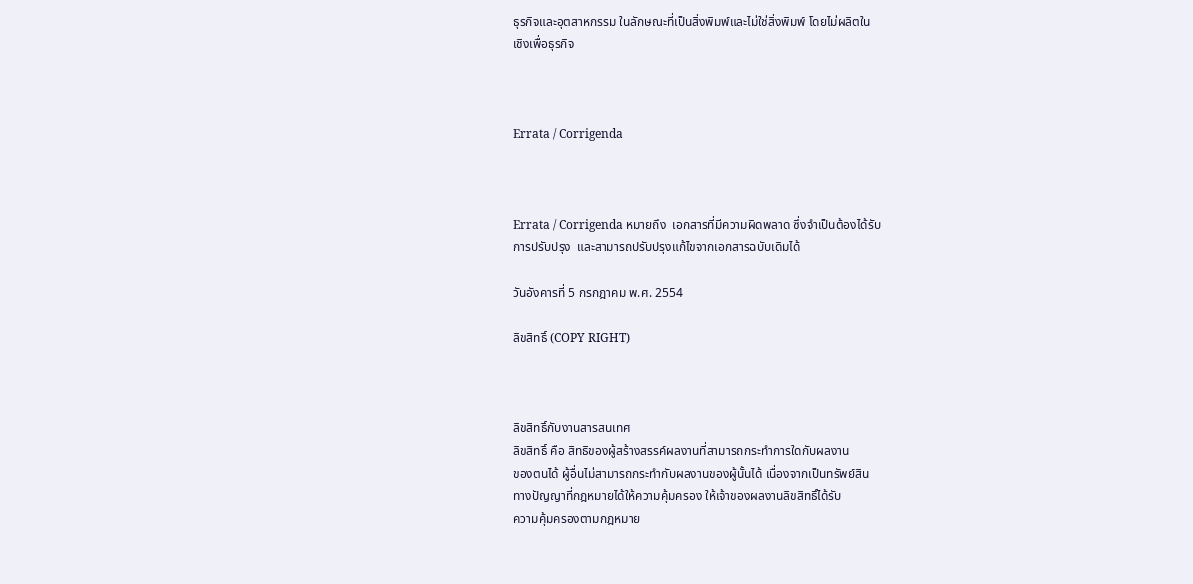ธุรกิจและอุตสาหกรรม ในลักษณะที่เป็นสิ่งพิมพ์และไม่ใช่สิ่งพิมพ์ โดยไม่ผลิตใน
เชิงเพื่อธุรกิจ



Errata / Corrigenda



Errata / Corrigenda หมายถึง  เอกสารที่มีความผิดพลาด ซึ่งจำเป็นต้องได้รับ
การปรับปรุง  และสามารถปรับปรุงแก้ไขจากเอกสารฉบับเดิมได้

วันอังคารที่ 5 กรกฎาคม พ.ศ. 2554

ลิขสิทธิ์ (COPY RIGHT)



ลิขสิทธิ์กับงานสารสนเทศ
ลิขสิทธิ์ คือ สิทธิของผู้สร้างสรรค์ผลงานที่สามารถกระทำการใดกับผลงาน
ของตนได้ ผู้อื่นไม่สามารถกระทำกับผลงานของผู้นั้นได้ เนื่องจากเป็นทรัพย์สิน
ทางปัญญาที่กฎหมายได้ให้ความคุ้มครอง ให้เจ้าของผลงานลิขสิทธิ์ได้รับ
ความคุ้มครองตามกฎหมาย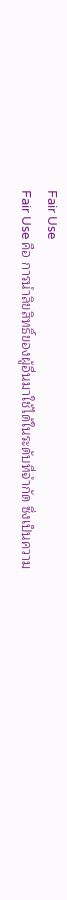Fair Use
Fair Use คือ การนำลิขสิทธิ์ของผู้อื่นมาใช้ได้ในระดับที่จำกัด ซึ่งเป็นความ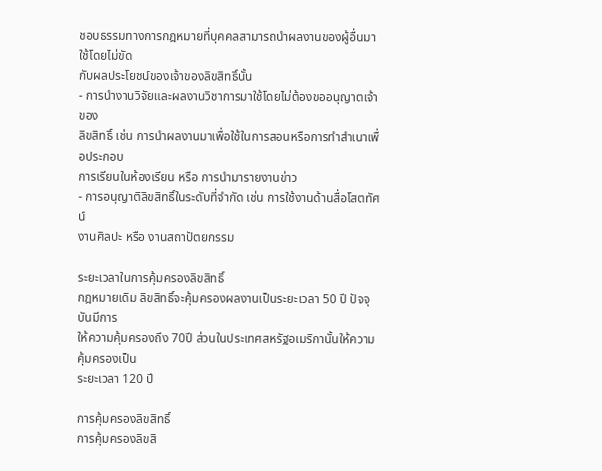ชอบธรรมทางการกฎหมายที่บุคคลสามารถนำผลงานของผู้อื่นมาใช้โดยไม่ขัด
กับผลประโยชน์ของเจ้าของลิขสิทธิ์นั้น
- การนำงานวิจัยและผลงานวิชาการมาใช้โดยไม่ต้องขออนุญาตเจ้าของ
ลิขสิทธิ์ เช่น การนำผลงานมาเพื่อใช้ในการสอนหรือการทำสำเนาเพื่อประกอบ
การเรียนในห้องเรียน หรือ การนำมารายงานข่าว
- การอนุญาติลิขสิทธิ์ในระดับที่จำกัด เช่น การใช้งานด้านสื่อโสตทัศน์
งานศิลปะ หรือ งานสถาปัตยกรรม

ระยะเวลาในการคุ้มครองลิขสิทธิ์
กฎหมายเดิม ลิขสิทธิ์จะคุ้มครองผลงานเป็นระยะเวลา 50 ปี ปัจจุบันมีการ
ให้ความคุ้มครองถึง 70ปี ส่วนในประเทศสหรัฐอเมริกานั้นให้ความคุ้มครองเป็น
ระยะเวลา 120 ปี

การคุ้มครองลิขสิทธิ์
การคุ้มครองลิขสิ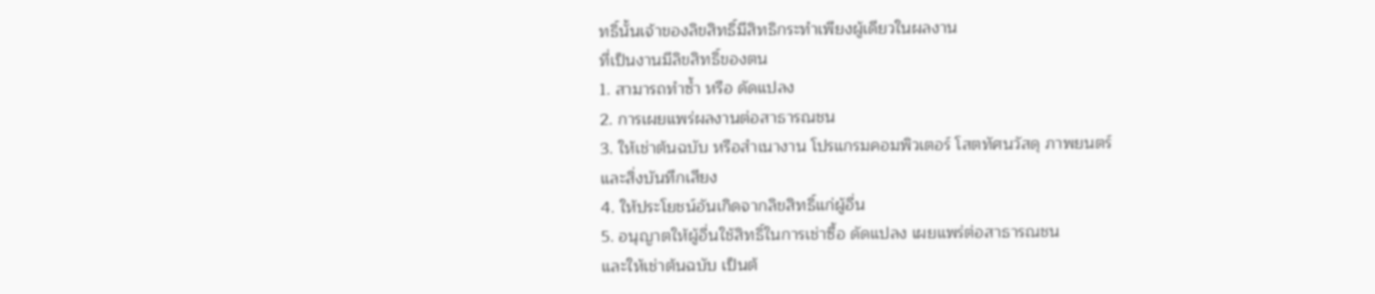ทธิ์นั้นเจ้าของลิขสิทธิ์มีสิทธิกระทำเพียงผู้เดียวในผลงาน
ที่เป็นงานมีลิขสิทธิ์ของตน
1. สามารถทำซ้ำ หรือ ดัดแปลง
2. การเผยแพร่ผลงานต่อสาธารณชน
3. ให้เช่าต้นฉบับ หรือสำเนางาน โปรแกรมคอมพิวเตอร์ โสตทัศนวัสดุ ภาพยนตร์
และสิ่งบันทึกเสียง
4. ให้ประโยชน์อันเกิดจากลิขสิทธิ์แก่ผู้อื่น
5. อนุญาตให้ผู้อื่นใช้สิทธิ์ในการเช่าซื้อ ดัดแปลง เผยแพร่ต่อสาธารณชน
และให้เช่าต้นฉบับ เป็นต้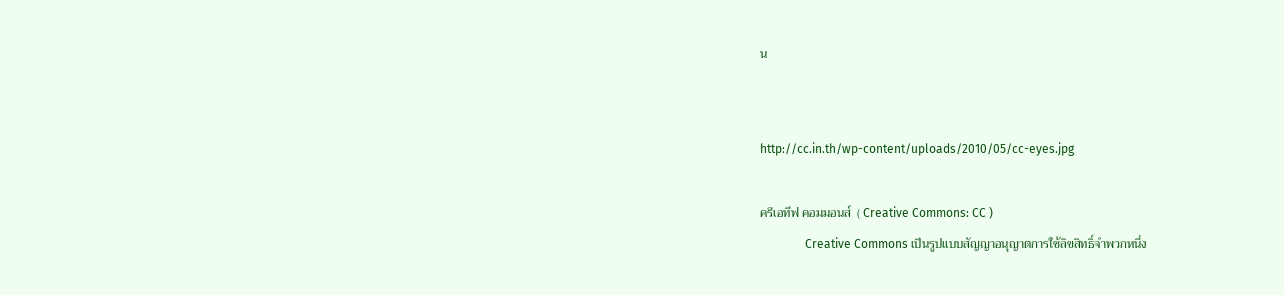น


http://cc.in.th/wp-content/uploads/2010/05/cc-eyes.jpg

ครีเอทีฟ คอมมอนส์  ( Creative Commons: CC )
               Creative Commons เป็นรูปแบบสัญญาอนุญาตการใช้ลิขสิทธิ์จำพวกหนึ่ง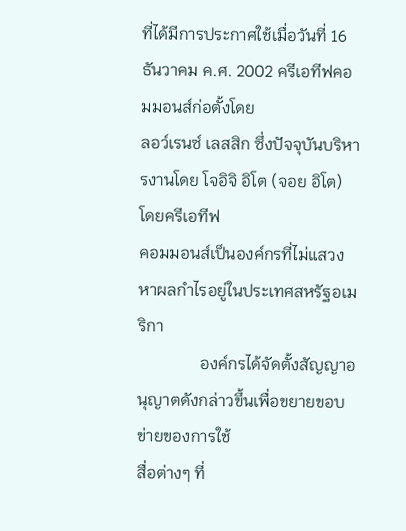ที่ได้มีการประกาศใช้เมื่อวันที่ 16 ธันวาคม ค.ศ. 2002 ครีเอทีฟคอมมอนส์ก่อตั้งโดย
ลอว์เรนซ์ เลสสิก ซึ่งปัจจุบันบริหารงานโดย โจอิจิ อิโต (จอย อิโต) โดยครีเอทีฟ
คอมมอนส์เป็นองค์กรที่ไม่แสวงหาผลกำไรอยู่ในประเทศสหรัฐอเมริกา
               องค์กรได้จัดตั้งสัญญาอนุญาตดังกล่าวขึ้นเพื่อขยายขอบข่ายของการใช้
สื่อต่างๆ ที่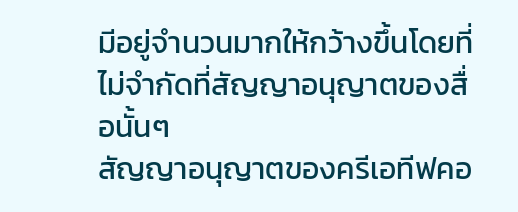มีอยู่จำนวนมากให้กว้างขึ้นโดยที่ไม่จำกัดที่สัญญาอนุญาตของสื่อนั้นๆ
สัญญาอนุญาตของครีเอทีฟคอ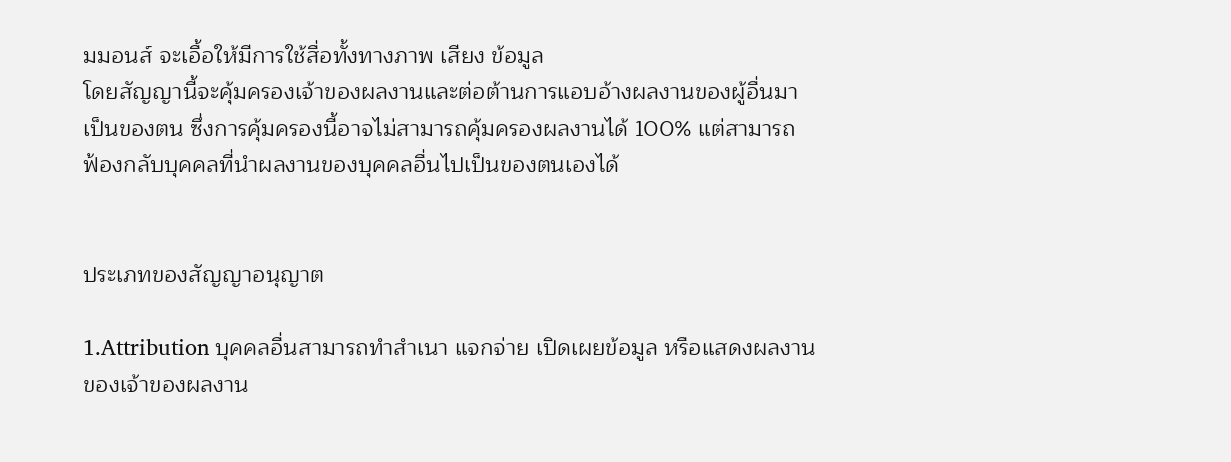มมอนส์ จะเอื้อให้มีการใช้สื่อทั้งทางภาพ เสียง ข้อมูล
โดยสัญญานี้จะคุ้มครองเจ้าของผลงานและต่อต้านการแอบอ้างผลงานของผู้อื่นมา
เป็นของตน ซึ่งการคุ้มครองนี้อาจไม่สามารถคุ้มครองผลงานได้ 100% แต่สามารถ
ฟ้องกลับบุคคลที่นำผลงานของบุคคลอื่นไปเป็นของตนเองได้


ประเภทของสัญญาอนุญาต

1.Attribution บุคคลอื่นสามารถทำสำเนา แจกจ่าย เปิดเผยข้อมูล หรือแสดงผลงาน
ของเจ้าของผลงาน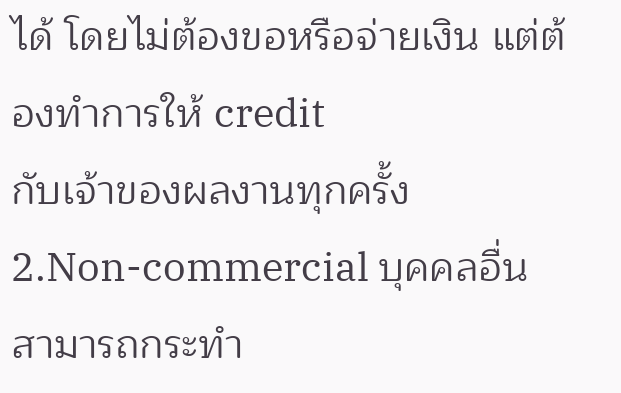ได้ โดยไม่ต้องขอหรือจ่ายเงิน แต่ต้องทำการให้ credit
กับเจ้าของผลงานทุกครั้ง
2.Non-commercial บุคคลอื่นสามารถกระทำ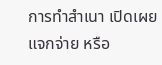การทำสำเนา เปิดเผย แจกจ่าย หรือ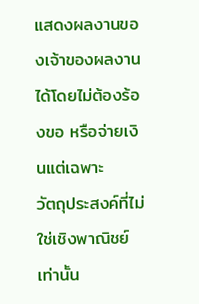แสดงผลงานของเจ้าของผลงานได้โดยไม่ต้องร้องขอ หรือจ่ายเงินแต่เฉพาะ
วัตถุประสงค์ที่ไม่ใช่เชิงพาณิชย์เท่านั้น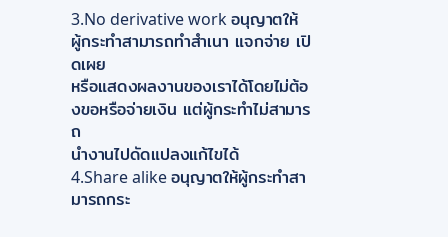3.No derivative work อนุญาตให้ผู้กระทำสามารถทำสำเนา แจกจ่าย เปิดเผย
หรือแสดงผลงานของเราได้โดยไม่ต้องขอหรือจ่ายเงิน แต่ผู้กระทำไม่สามารถ
นำงานไปดัดแปลงแก้ไขได้
4.Share alike อนุญาตให้ผู้กระทำสามารถกระ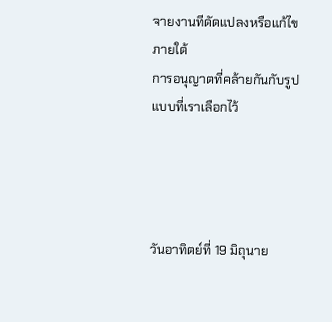จายงานทีดัดแปลงหรือแก้ไขภายใต้
การอนุญาตที่คล้ายกันกับรูปแบบที่เราเลือกไว้




วันอาทิตย์ที่ 19 มิถุนาย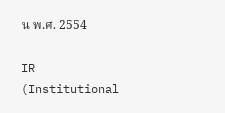น พ.ศ. 2554

IR (Institutional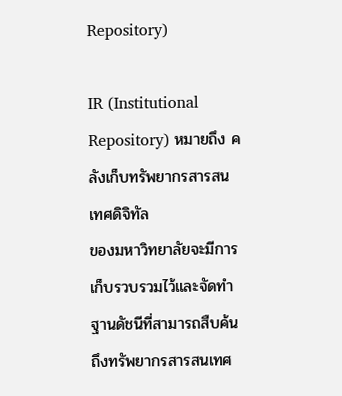Repository)

IR (Institutional Repository) หมายถึง คลังเก็บทรัพยากรสารสนเทศดิจิทัล
ของมหาวิทยาลัยจะมีการเก็บรวบรวมไว้และจัดทำฐานดัชนีที่สามารถสืบค้น
ถึงทรัพยากรสารสนเทศ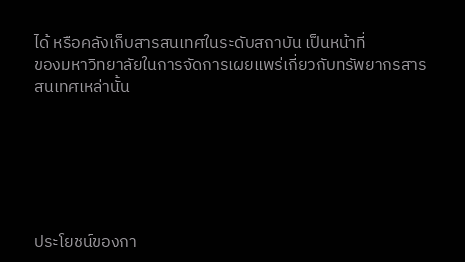ได้ หรือคลังเก็บสารสนเทศในระดับสถาบัน เป็นหน้าที่
ของมหาวิทยาลัยในการจัดการเผยแพร่เกี่ยวกับทรัพยากรสารสนเทศเหล่านั้น






ประโยชน์ของกา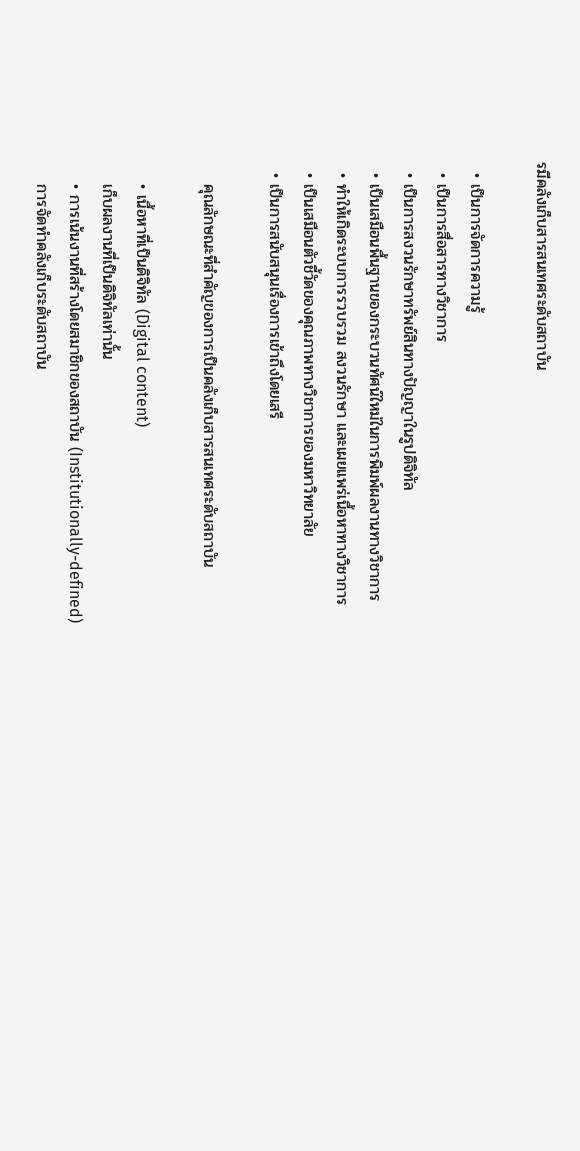รมีคลังเก็บสารสนเทศระดับสถาบัน

  • เป็นการจัดการความรู้
  • เป็นการสื่อสารทางวิชาการ
  • เป็นการสงวนรักษาทรัพย์สินทางปัญญาในรูปดิจิทัล
  • เป็นเสมือนพื้นฐานของกระบวนทัศน์ใหม่ในการพิมพ์ผลงานทางวิชาการ
  • ทำให้เกิดระบบการรวบรวม สงวนรักษา และเผยแพร่เนื้อหาทางวิชาการ
  • เป็นเสมือนตัวชี้วัดของคุณภาพทางวิชาการของมหาวิทยาลัย
  • เป็นการสนับสนุนเรื่องการเข้าถึงโดยเสรี

    คุณลักษณะที่สำคัญของการเป็นคลังเก็บสารสนเทศระดับสถาบัน

    • เนื้อหาที่เป็นดิจิทัล (Digital content)
    เก็บผลงานที่เป็นดิจิทัลเท่านั้น
    • การเน้นงานที่สร้างโดยสมาชิกของสถาบัน (Institutionally-defined)
    การจัดทำคลังเก็บระดับสถาบัน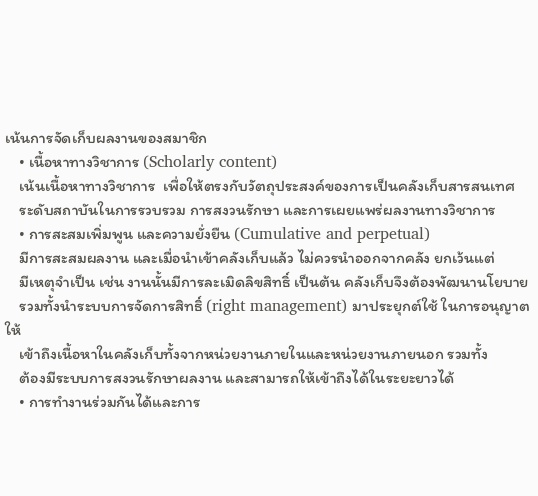เน้นการจัดเก็บผลงานของสมาชิก
    • เนื้อหาทางวิชาการ (Scholarly content)
    เน้นเนื้อหาทางวิชาการ  เพื่อให้ตรงกับวัตถุประสงค์ของการเป็นคลังเก็บสารสนเทศ
    ระดับสถาบันในการรวบรวม การสงวนรักษา และการเผยแพร่ผลงานทางวิชาการ
    • การสะสมเพิ่มพูน และความยั่งยืน (Cumulative and perpetual)
    มีการสะสมผลงาน และเมื่อนำเข้าคลังเก็บแล้ว ไม่ควรนำออกจากคลัง ยกเว้นแต่
    มีเหตุจำเป็น เช่น งานนั้นมีการละเมิดลิขสิทธิ์ เป็นต้น คลังเก็บจึงต้องพัฒนานโยบาย
    รวมทั้งนำระบบการจัดการสิทธิ์ (right management) มาประยุกต์ใช้ ในการอนุญาตให้
    เข้าถึงเนื้อหาในคลังเก็บทั้งจากหน่วยงานภายในและหน่วยงานภายนอก รวมทั้ง
    ต้องมีระบบการสงวนรักษาผลงาน และสามารถให้เข้าถึงได้ในระยะยาวได้
    • การทำงานร่วมกันได้และการ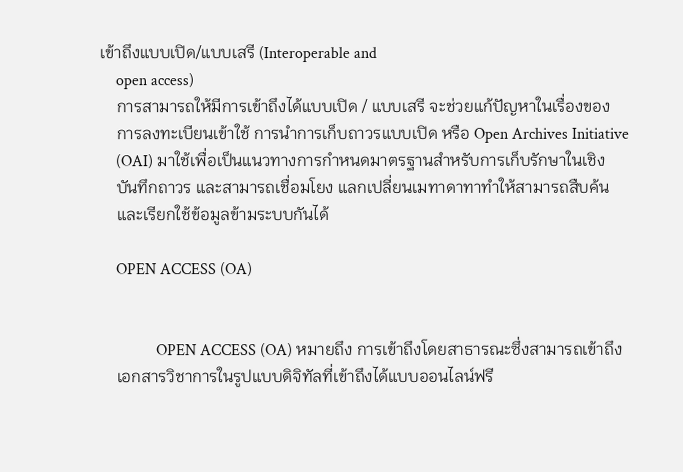เข้าถึงแบบเปิด/แบบเสรี (Interoperable and
    open access)
    การสามารถให้มีการเข้าถึงได้แบบเปิด / แบบเสรี จะช่วยแก้ปัญหาในเรื่องของ
    การลงทะเบียนเข้าใช้ การนำการเก็บถาวรแบบเปิด หรือ Open Archives Initiative
    (OAI) มาใช้เพื่อเป็นแนวทางการกำหนดมาตรฐานสำหรับการเก็บรักษาในเชิง
    บันทึกถาวร และสามารถเชื่อมโยง แลกเปลี่ยนเมทาดาทาทำให้สามารถสืบค้น
    และเรียกใช้ข้อมูลข้ามระบบกันได้

    OPEN ACCESS (OA)


              OPEN ACCESS (OA) หมายถึง การเข้าถึงโดยสาธารณะซึ่งสามารถเข้าถึง
    เอกสารวิชาการในรูปแบบดิจิทัลที่เข้าถึงได้แบบออนไลน์ฟรี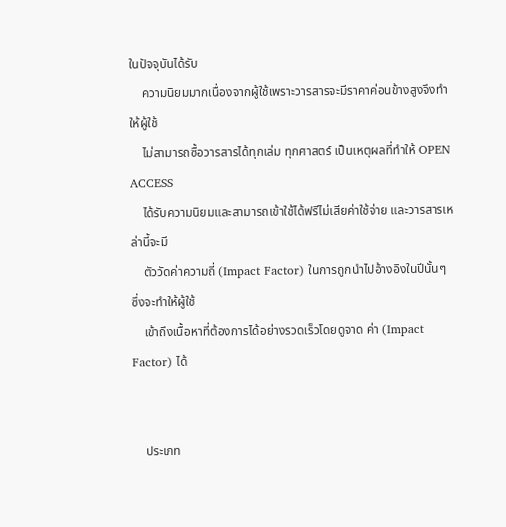ในปัจจุบันได้รับ
    ความนิยมมากเนื่องจากผู้ใช้เพราะวารสารจะมีราคาค่อนข้างสูงจึงทำให้ผู้ใช้
    ไม่สามารถซื้อวารสารได้ทุกเล่ม ทุกศาสตร์ เป็นเหตุผลที่ทำให้ OPEN ACCESS
    ได้รับความนิยมและสามารถเข้าใช้ได้ฟรีไม่เสียค่าใช้จ่าย และวารสารเหล่านี้จะมี
    ตัววัดค่าความถี่ (Impact Factor) ในการถูกนำไปอ้างอิงในปีนั้นๆ ซึ่งจะทำให้ผู้ใช้
    เข้าถึงเนื้อหาที่ต้องการได้อย่างรวดเร็วโดยดูจาด ค่า (Impact Factor) ได้


    ประเภท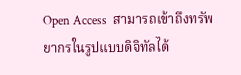Open Access  สามารถเข้าถึงทรัพยากรในรูปแบบดิจิทัลได้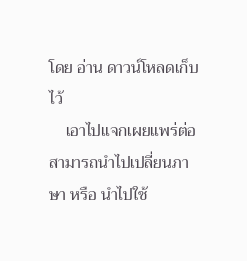โดย อ่าน ดาวน์โหลดเก็บไว้
    เอาไปแจกเผยแพร่ต่อ สามารถนำไปเปลี่ยนภาษา หรือ นำไปใช้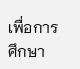เพื่อการศึกษา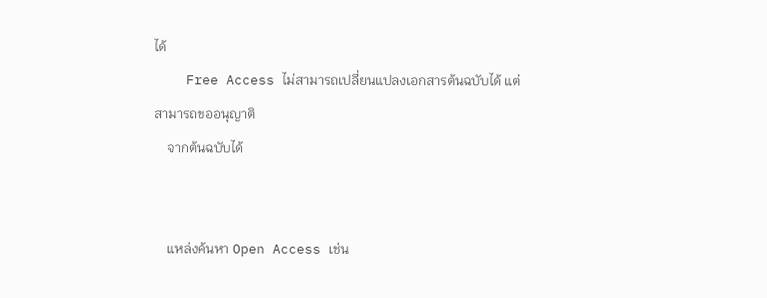ได้
    Free Access ไม่สามารถเปลี่ยนแปลงเอกสารต้นฉบับได้ แต่สามารถขออนุญาติ
    จากต้นฉบับได้


    แหล่งค้นหา Open Access เช่น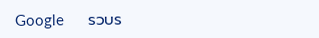Google      รวบร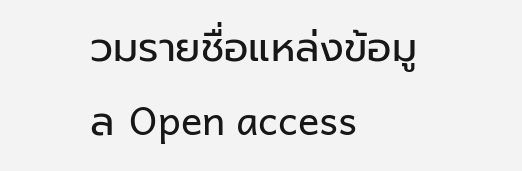วมรายชื่อแหล่งข้อมูล Open access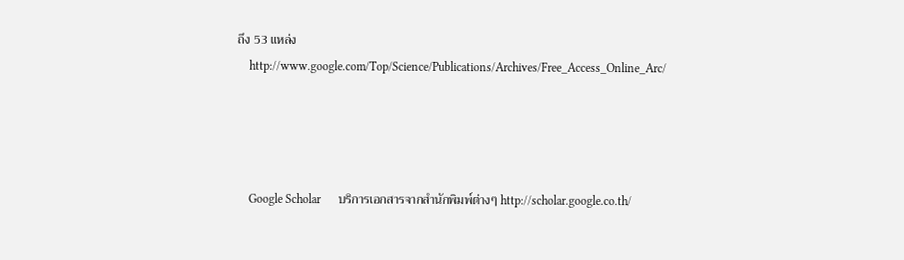ถึง 53 แหล่ง
    http://www.google.com/Top/Science/Publications/Archives/Free_Access_Online_Arc/




    Google Scholar      บริการเอกสารจากสำนักพิมพ์ต่างๆ http://scholar.google.co.th/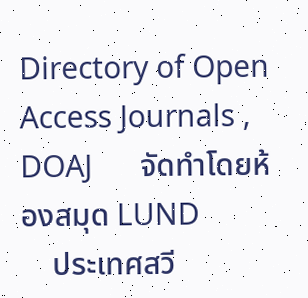Directory of Open Access Journals , DOAJ      จัดทำโดยห้องสมุด LUND
    ประเทศสวี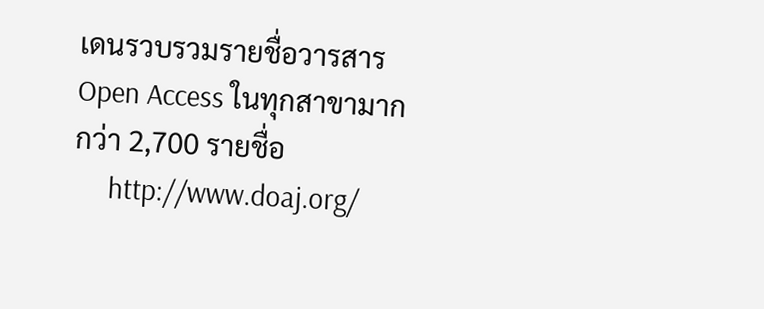เดนรวบรวมรายชื่อวารสาร Open Access ในทุกสาขามากกว่า 2,700 รายชื่อ
     http://www.doaj.org/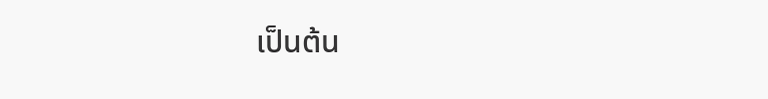เป็นต้น